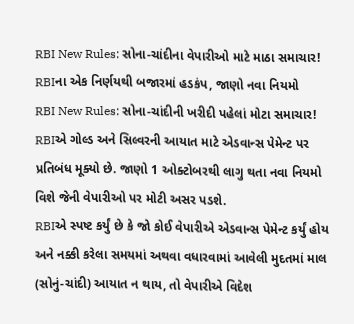RBI New Rules: સોના-ચાંદીના વેપારીઓ માટે માઠા સમાચાર! RBIના એક નિર્ણયથી બજારમાં હડકંપ, જાણો નવા નિયમો
RBI New Rules: સોના-ચાંદીની ખરીદી પહેલાં મોટા સમાચાર! RBIએ ગોલ્ડ અને સિલ્વરની આયાત માટે એડવાન્સ પેમેન્ટ પર પ્રતિબંધ મૂક્યો છે. જાણો 1 ઓક્ટોબરથી લાગુ થતા નવા નિયમો વિશે જેની વેપારીઓ પર મોટી અસર પડશે.
RBIએ સ્પષ્ટ કર્યું છે કે જો કોઈ વેપારીએ એડવાન્સ પેમેન્ટ કર્યું હોય અને નક્કી કરેલા સમયમાં અથવા વધારવામાં આવેલી મુદતમાં માલ (સોનું-ચાંદી) આયાત ન થાય, તો વેપારીએ વિદેશ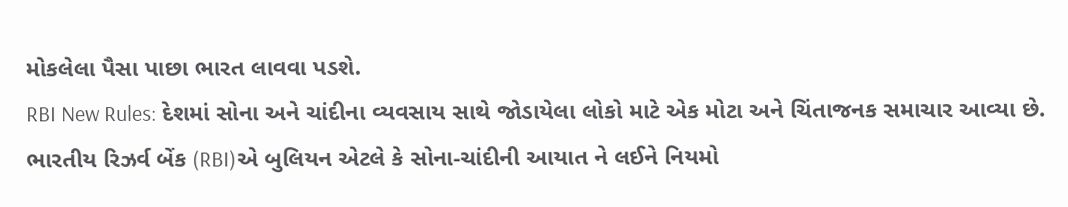મોકલેલા પૈસા પાછા ભારત લાવવા પડશે.
RBI New Rules: દેશમાં સોના અને ચાંદીના વ્યવસાય સાથે જોડાયેલા લોકો માટે એક મોટા અને ચિંતાજનક સમાચાર આવ્યા છે. ભારતીય રિઝર્વ બેંક (RBI)એ બુલિયન એટલે કે સોના-ચાંદીની આયાત ને લઈને નિયમો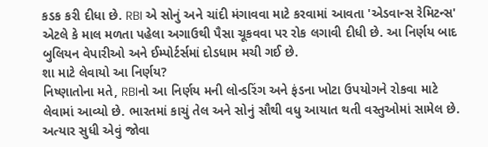કડક કરી દીધા છે. RBI એ સોનું અને ચાંદી મંગાવવા માટે કરવામાં આવતા 'એડવાન્સ રેમિટન્સ' એટલે કે માલ મળતા પહેલા અગાઉથી પૈસા ચૂકવવા પર રોક લગાવી દીધી છે. આ નિર્ણય બાદ બુલિયન વેપારીઓ અને ઈમ્પોર્ટર્સમાં દોડધામ મચી ગઈ છે.
શા માટે લેવાયો આ નિર્ણય?
નિષ્ણાતોના મતે, RBIનો આ નિર્ણય મની લોન્ડરિંગ અને ફંડના ખોટા ઉપયોગને રોકવા માટે લેવામાં આવ્યો છે. ભારતમાં કાચું તેલ અને સોનું સૌથી વધુ આયાત થતી વસ્તુઓમાં સામેલ છે. અત્યાર સુધી એવું જોવા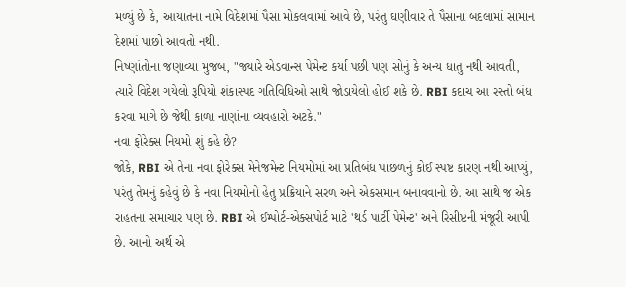મળ્યું છે કે, આયાતના નામે વિદેશમાં પૈસા મોકલવામાં આવે છે, પરંતુ ઘણીવાર તે પૈસાના બદલામાં સામાન દેશમાં પાછો આવતો નથી.
નિષ્ણાંતોના જણાવ્યા મુજબ, "જ્યારે એડવાન્સ પેમેન્ટ કર્યા પછી પણ સોનું કે અન્ય ધાતુ નથી આવતી, ત્યારે વિદેશ ગયેલો રૂપિયો શંકાસ્પદ ગતિવિધિઓ સાથે જોડાયેલો હોઈ શકે છે. RBI કદાચ આ રસ્તો બંધ કરવા માગે છે જેથી કાળા નાણાંના વ્યવહારો અટકે."
નવા ફોરેક્સ નિયમો શું કહે છે?
જોકે, RBI એ તેના નવા ફોરેક્સ મેનેજમેન્ટ નિયમોમાં આ પ્રતિબંધ પાછળનું કોઈ સ્પષ્ટ કારણ નથી આપ્યું, પરંતુ તેમનું કહેવું છે કે નવા નિયમોનો હેતુ પ્રક્રિયાને સરળ અને એકસમાન બનાવવાનો છે. આ સાથે જ એક રાહતના સમાચાર પણ છે. RBI એ ઈમ્પોર્ટ-એક્સપોર્ટ માટે 'થર્ડ પાર્ટી પેમેન્ટ' અને રિસીપ્ટની મંજૂરી આપી છે. આનો અર્થ એ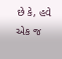છે કે, હવે એક જ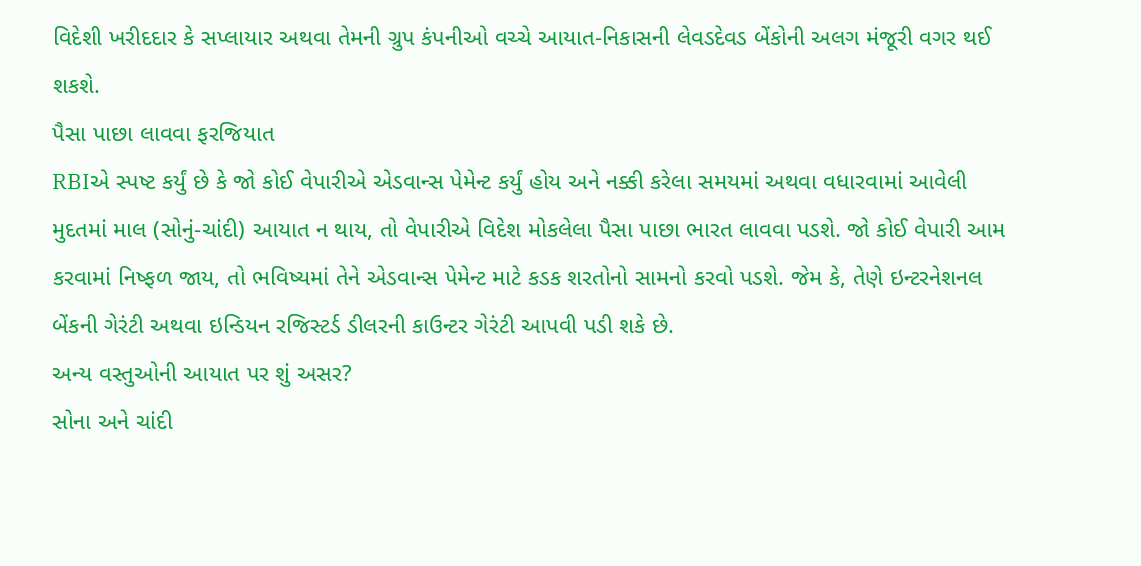વિદેશી ખરીદદાર કે સપ્લાયાર અથવા તેમની ગ્રુપ કંપનીઓ વચ્ચે આયાત-નિકાસની લેવડદેવડ બેંકોની અલગ મંજૂરી વગર થઈ શકશે.
પૈસા પાછા લાવવા ફરજિયાત
RBIએ સ્પષ્ટ કર્યું છે કે જો કોઈ વેપારીએ એડવાન્સ પેમેન્ટ કર્યું હોય અને નક્કી કરેલા સમયમાં અથવા વધારવામાં આવેલી મુદતમાં માલ (સોનું-ચાંદી) આયાત ન થાય, તો વેપારીએ વિદેશ મોકલેલા પૈસા પાછા ભારત લાવવા પડશે. જો કોઈ વેપારી આમ કરવામાં નિષ્ફળ જાય, તો ભવિષ્યમાં તેને એડવાન્સ પેમેન્ટ માટે કડક શરતોનો સામનો કરવો પડશે. જેમ કે, તેણે ઇન્ટરનેશનલ બેંકની ગેરંટી અથવા ઇન્ડિયન રજિસ્ટર્ડ ડીલરની કાઉન્ટર ગેરંટી આપવી પડી શકે છે.
અન્ય વસ્તુઓની આયાત પર શું અસર?
સોના અને ચાંદી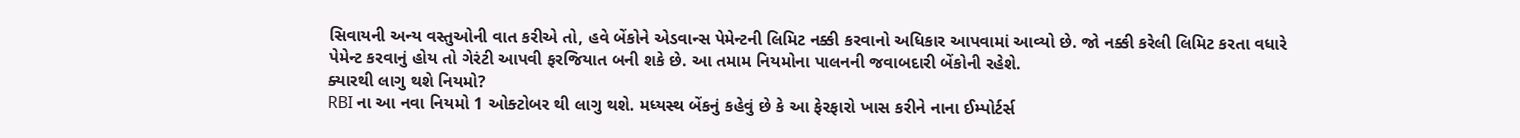સિવાયની અન્ય વસ્તુઓની વાત કરીએ તો, હવે બેંકોને એડવાન્સ પેમેન્ટની લિમિટ નક્કી કરવાનો અધિકાર આપવામાં આવ્યો છે. જો નક્કી કરેલી લિમિટ કરતા વધારે પેમેન્ટ કરવાનું હોય તો ગેરંટી આપવી ફરજિયાત બની શકે છે. આ તમામ નિયમોના પાલનની જવાબદારી બેંકોની રહેશે.
ક્યારથી લાગુ થશે નિયમો?
RBI ના આ નવા નિયમો 1 ઓક્ટોબર થી લાગુ થશે. મધ્યસ્થ બેંકનું કહેવું છે કે આ ફેરફારો ખાસ કરીને નાના ઈમ્પોર્ટર્સ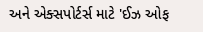અને એક્સપોર્ટર્સ માટે 'ઈઝ ઓફ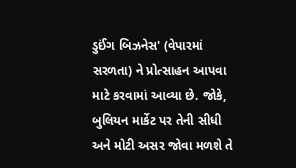ડુઈંગ બિઝનેસ' (વેપારમાં સરળતા) ને પ્રોત્સાહન આપવા માટે કરવામાં આવ્યા છે. જોકે, બુલિયન માર્કેટ પર તેની સીધી અને મોટી અસર જોવા મળશે તે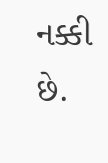નક્કી છે.